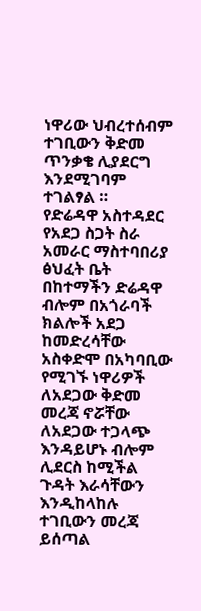ነዋሪው ህብረተሰብም ተገቢውን ቅድመ ጥንቃቄ ሊያደርግ እንደሚገባም ተገልፃል ።
የድሬዳዋ አስተዳደር የአደጋ ስጋት ስራ አመራር ማስተባበሪያ ፅህፈት ቤት በከተማችን ድሬዳዋ ብሎም በአጎራባች ክልሎች አደጋ ከመድረሳቸው አስቀድሞ በአካባቢው የሚገኙ ነዋሪዎች ለአደጋው ቅድመ መረጃ ኖሯቸው ለአደጋው ተጋላጭ እንዳይሆኑ ብሎም ሊደርስ ከሚችል ጉዳት እራሳቸውን እንዲከላከሉ ተገቢውን መረጃ ይሰጣል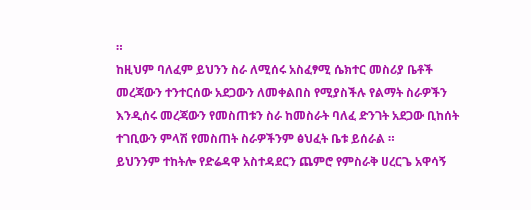።
ከዚህም ባለፈም ይህንን ስራ ለሚሰሩ አስፈፃሚ ሴክተር መስሪያ ቤቶች መረጃውን ተንተርሰው አደጋውን ለመቀልበስ የሚያስችሉ የልማት ስራዎችን እንዲሰሩ መረጃውን የመስጠቱን ስራ ከመስራት ባለፈ ድንገት አደጋው ቢከሰት ተገቢውን ምላሽ የመስጠት ስራዎችንም ፅህፈት ቤቱ ይሰራል ።
ይህንንም ተከትሎ የድሬዳዋ አስተዳደርን ጨምሮ የምስራቅ ሀረርጌ አዋሳኝ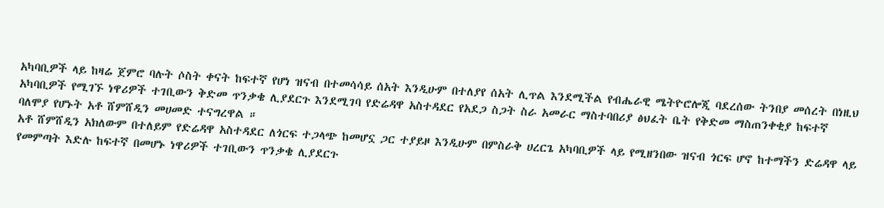አካባቢዎች ላይ ከዛሬ ጀምሮ ባሉት ሶስት ቀናት ከፍተኛ የሆነ ዝናብ በተመሳሳይ ሰአት እንዲሁም በተለያየ ሰአት ሊጥል እንደሚችል የብሔራዊ ሜትዮሮሎጂ ባደረሰው ትንበያ መሰረት በነዚህ አካባቢዎች የሚገኙ ነዋሪዎች ተገቢውን ቅድመ ጥንቃቄ ሊያደርጉ እንደሚገባ የድሬዳዋ አስተዳደር የአደጋ ስጋት ስራ አመራር ማስተባበሪያ ፅህፈት ቤት የቅድመ ማስጠንቀቂያ ከፍተኛ ባለሞያ የሆኑት አቶ ሸምሸዲን መሀመድ ተናግረዋል ።
አቶ ሸምሸዲን አክለውም በተለይም የድሬዳዋ አስተዳደር ለጎርፍ ተጋላጭ ከመሆኗ ጋር ተያይዞ እንዲሁም በምስራቅ ሀረርጌ አካባቢዎች ላይ የሚዘንበው ዝናብ ጎርፍ ሆኖ ከተማችን ድሬዳዋ ላይ የመምጣት እድሉ ከፍተኛ በመሆኑ ነዋሪዎች ተገቢውን ጥንቃቄ ሊያደርጉ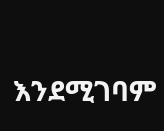እንደሚገባም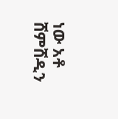ነው አቶ ሸምሸዲን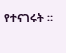የተናገሩት ።